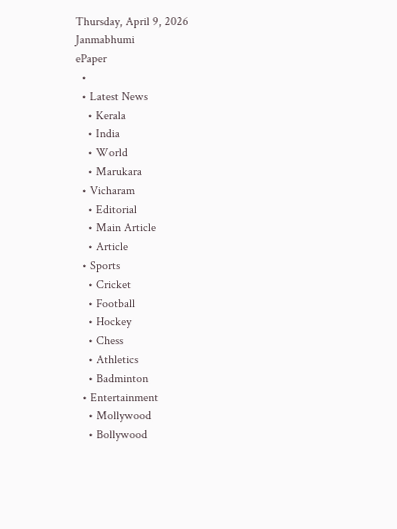Thursday, April 9, 2026
Janmabhumi
ePaper
  •
  • Latest News
    • Kerala
    • India
    • World
    • Marukara
  • Vicharam
    • Editorial
    • Main Article
    • Article
  • Sports
    • Cricket
    • Football
    • Hockey
    • Chess
    • Athletics
    • Badminton
  • Entertainment
    • Mollywood
    • Bollywood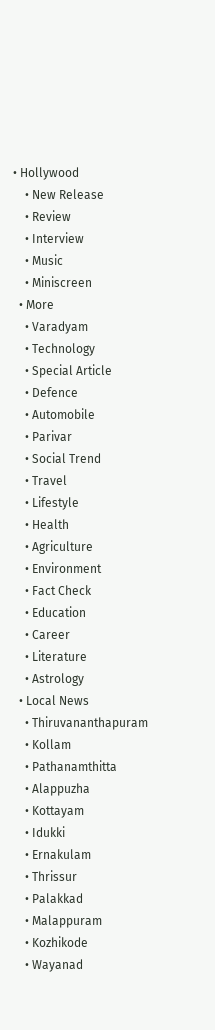• Hollywood
    • New Release
    • Review
    • Interview
    • Music
    • Miniscreen
  • More
    • Varadyam
    • Technology
    • Special Article
    • Defence
    • Automobile
    • Parivar
    • Social Trend
    • Travel
    • Lifestyle
    • Health
    • Agriculture
    • Environment
    • Fact Check
    • Education
    • Career
    • Literature
    • Astrology
  • Local News
    • Thiruvananthapuram
    • Kollam
    • Pathanamthitta
    • Alappuzha
    • Kottayam
    • Idukki
    • Ernakulam
    • Thrissur
    • Palakkad
    • Malappuram
    • Kozhikode
    • Wayanad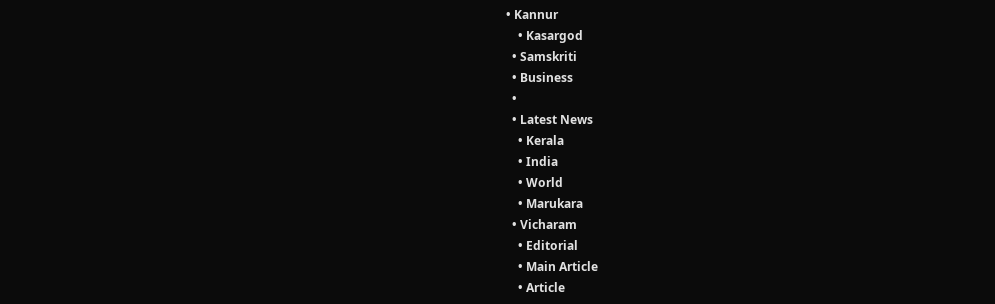• Kannur
    • Kasargod
  • Samskriti
  • Business
  •
  • Latest News
    • Kerala
    • India
    • World
    • Marukara
  • Vicharam
    • Editorial
    • Main Article
    • Article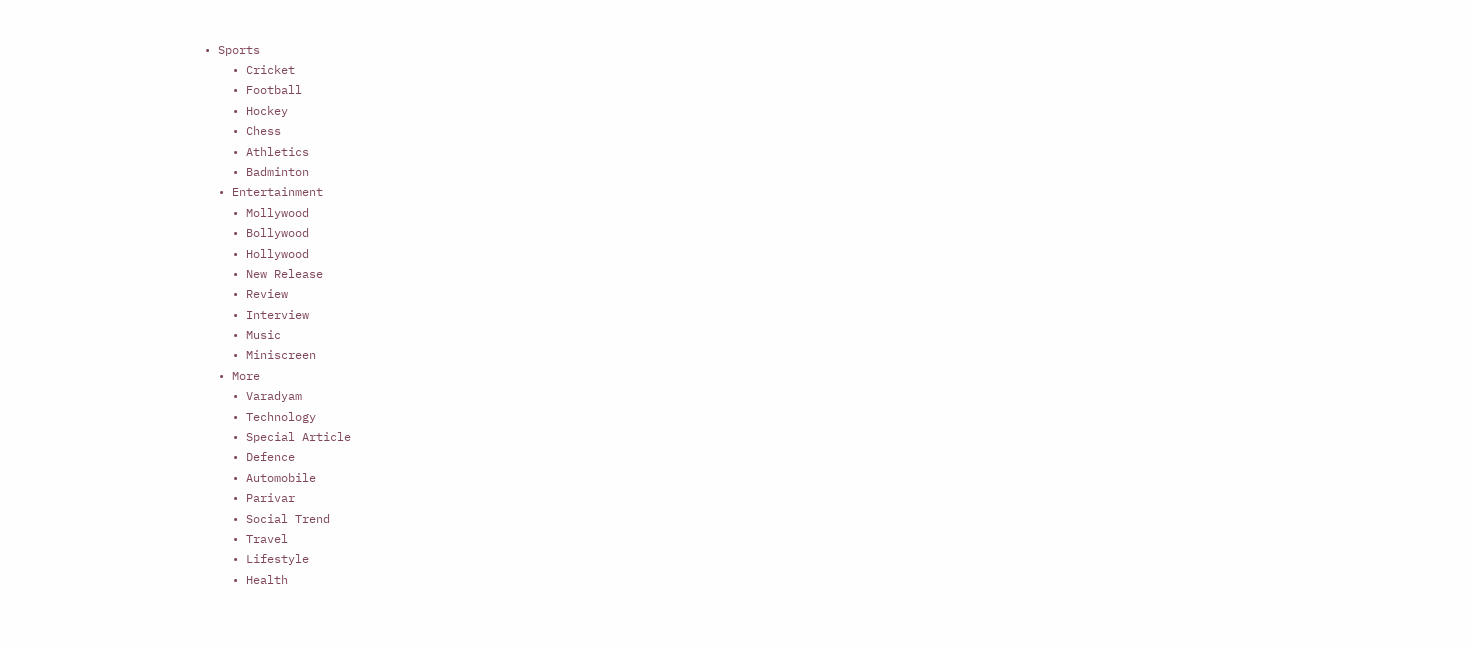• Sports
    • Cricket
    • Football
    • Hockey
    • Chess
    • Athletics
    • Badminton
  • Entertainment
    • Mollywood
    • Bollywood
    • Hollywood
    • New Release
    • Review
    • Interview
    • Music
    • Miniscreen
  • More
    • Varadyam
    • Technology
    • Special Article
    • Defence
    • Automobile
    • Parivar
    • Social Trend
    • Travel
    • Lifestyle
    • Health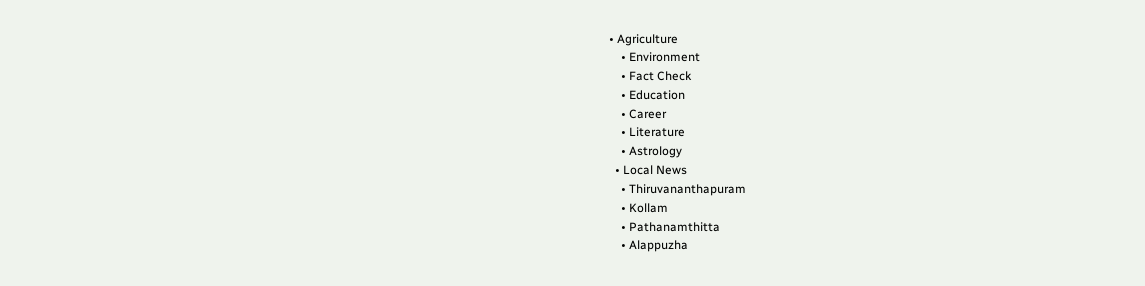• Agriculture
    • Environment
    • Fact Check
    • Education
    • Career
    • Literature
    • Astrology
  • Local News
    • Thiruvananthapuram
    • Kollam
    • Pathanamthitta
    • Alappuzha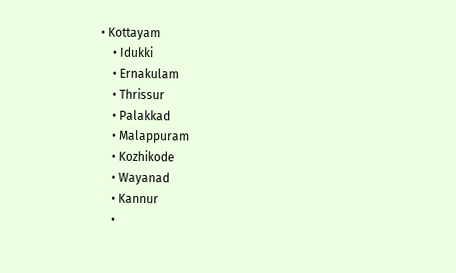• Kottayam
    • Idukki
    • Ernakulam
    • Thrissur
    • Palakkad
    • Malappuram
    • Kozhikode
    • Wayanad
    • Kannur
    •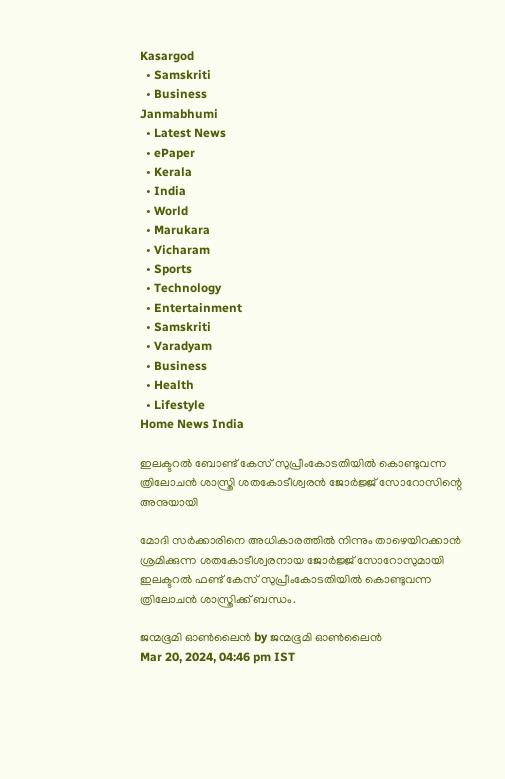Kasargod
  • Samskriti
  • Business
Janmabhumi
  • Latest News
  • ePaper
  • Kerala
  • India
  • World
  • Marukara
  • Vicharam
  • Sports
  • Technology
  • Entertainment
  • Samskriti
  • Varadyam
  • Business
  • Health
  • Lifestyle
Home News India

ഇലക്ടറല്‍ ബോണ്ട് കേസ് സുപ്രീംകോടതിയില്‍ കൊണ്ടുവന്ന ത്രിലോചന്‍ ശാസ്ത്രി ശതകോടീശ്വരന്‍ ജോര്‍ജ്ജ് സോറോസിന്റെ അനുയായി

മോദി സര്‍ക്കാരിനെ അധികാരത്തില്‍ നിന്നും താഴെയിറക്കാന്‍ ശ്രമിക്കുന്ന ശതകോടീശ്വരനായ ജോര്‍ജ്ജ് സോറോസുമായി ഇലക്ടറല്‍ ഫണ്ട് കേസ് സുപ്രീംകോടതിയില്‍ കൊണ്ടുവന്ന ത്രിലോചന്‍ ശാസ്ത്രിക്ക് ബന്ധം.

ജന്മഭൂമി ഓണ്‍ലൈന്‍ by ജന്മഭൂമി ഓണ്‍ലൈന്‍
Mar 20, 2024, 04:46 pm IST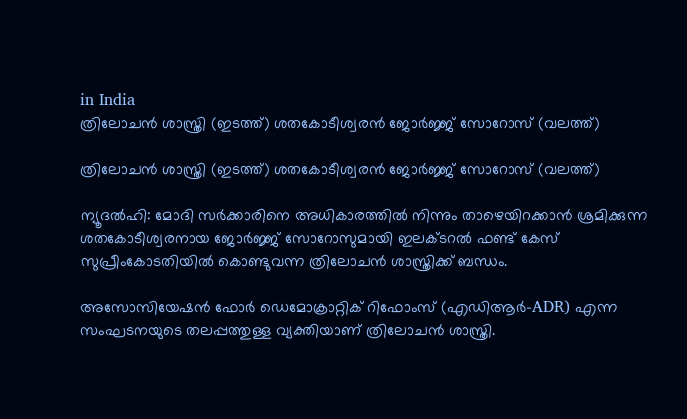in India
ത്രിലോചന്‍ ശാസ്ത്രി (ഇടത്ത്) ശതകോടീശ്വരന്‍ ജോര്‍ജ്ജ് സോറോസ് (വലത്ത്)

ത്രിലോചന്‍ ശാസ്ത്രി (ഇടത്ത്) ശതകോടീശ്വരന്‍ ജോര്‍ജ്ജ് സോറോസ് (വലത്ത്)

ന്യൂദല്‍ഹി: മോദി സര്‍ക്കാരിനെ അധികാരത്തില്‍ നിന്നും താഴെയിറക്കാന്‍ ശ്രമിക്കുന്ന ശതകോടീശ്വരനായ ജോര്‍ജ്ജ് സോറോസുമായി ഇലക്ടറല്‍ ഫണ്ട് കേസ് സുപ്രീംകോടതിയില്‍ കൊണ്ടുവന്ന ത്രിലോചന്‍ ശാസ്ത്രിക്ക് ബന്ധം.

അസോസിയേഷന്‍ ഫോര്‍ ഡെമോക്രാറ്റിക് റിഫോംസ് (എഡിആര്‍-ADR) എന്ന സംഘടനയുടെ തലപ്പത്തുള്ള വ്യക്തിയാണ് ത്രിലോചന്‍ ശാസ്ത്രി.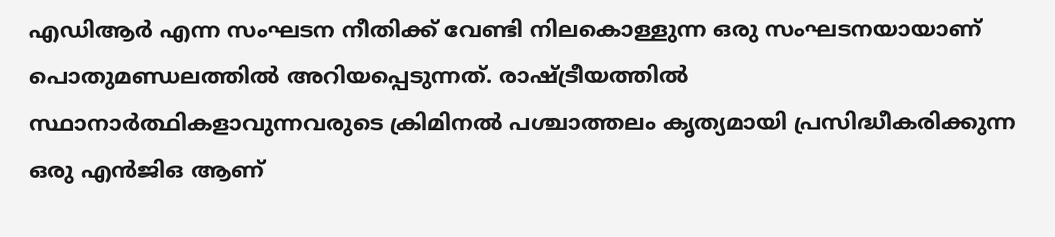എഡിആര്‍ എന്ന സംഘടന നീതിക്ക് വേണ്ടി നിലകൊള്ളുന്ന ഒരു സംഘടനയായാണ് പൊതുമണ്ഡലത്തില്‍ അറിയപ്പെടുന്നത്. രാഷ്‌ട്രീയത്തില്‍ സ്ഥാനാര്‍ത്ഥികളാവുന്നവരുടെ ക്രിമിനല്‍ പശ്ചാത്തലം കൃത്യമായി പ്രസിദ്ധീകരിക്കുന്ന ഒരു എന്‍ജിഒ ആണ്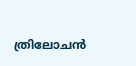ത്രിലോചന്‍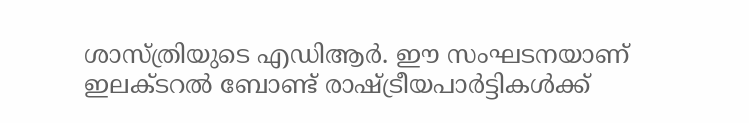ശാസ്ത്രിയുടെ എഡിആര്‍. ഈ സംഘടനയാണ് ഇലക്ടറല്‍ ബോണ്ട് രാഷ്‌ട്രീയപാര്‍ട്ടികള്‍ക്ക്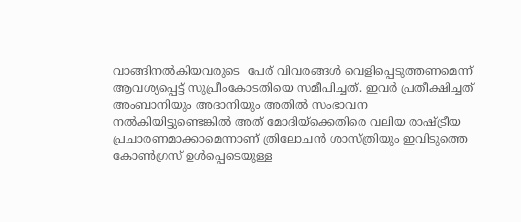വാങ്ങിനല്‍കിയവരുടെ  പേര് വിവരങ്ങള്‍ വെളിപ്പെടുത്തണമെന്ന് ആവശ്യപ്പെട്ട് സുപ്രീംകോടതിയെ സമീപിച്ചത്. ഇവര്‍ പ്രതീക്ഷിച്ചത് അംബാനിയും അദാനിയും അതില്‍ സംഭാവന നല്‍കിയിട്ടുണ്ടെങ്കില്‍ അത് മോദിയ്‌ക്കെതിരെ വലിയ രാഷ്‌ട്രീയ പ്രചാരണമാക്കാമെന്നാണ് ത്രിലോചന്‍ ശാസ്ത്രിയും ഇവിടുത്തെ കോണ്‍ഗ്രസ് ഉള്‍പ്പെടെയുള്ള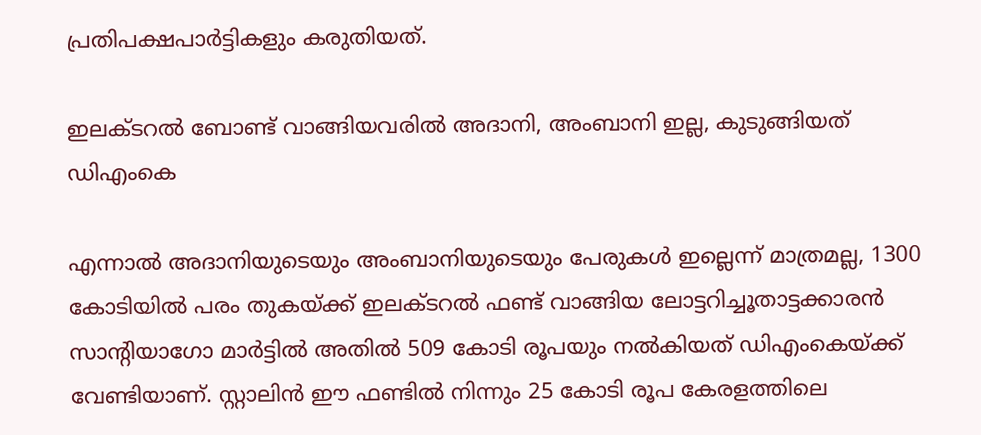പ്രതിപക്ഷപാര്‍ട്ടികളും കരുതിയത്.

ഇലക്ടറല്‍ ബോണ്ട് വാങ്ങിയവരില്‍ അദാനി, അംബാനി ഇല്ല, കുടുങ്ങിയത് ഡിഎംകെ

എന്നാല്‍ അദാനിയുടെയും അംബാനിയുടെയും പേരുകള്‍ ഇല്ലെന്ന് മാത്രമല്ല, 1300 കോടിയില്‍ പരം തുകയ്‌ക്ക് ഇലക്ടറല്‍ ഫണ്ട് വാങ്ങിയ ലോട്ടറിച്ചൂതാട്ടക്കാരന്‍ സാന്‍റിയാഗോ മാര്‍ട്ടില്‍ അതില്‍ 509 കോടി രൂപയും നല്‍കിയത് ഡിഎംകെയ്‌ക്ക് വേണ്ടിയാണ്. സ്റ്റാലിന്‍ ഈ ഫണ്ടില്‍ നിന്നും 25 കോടി രൂപ കേരളത്തിലെ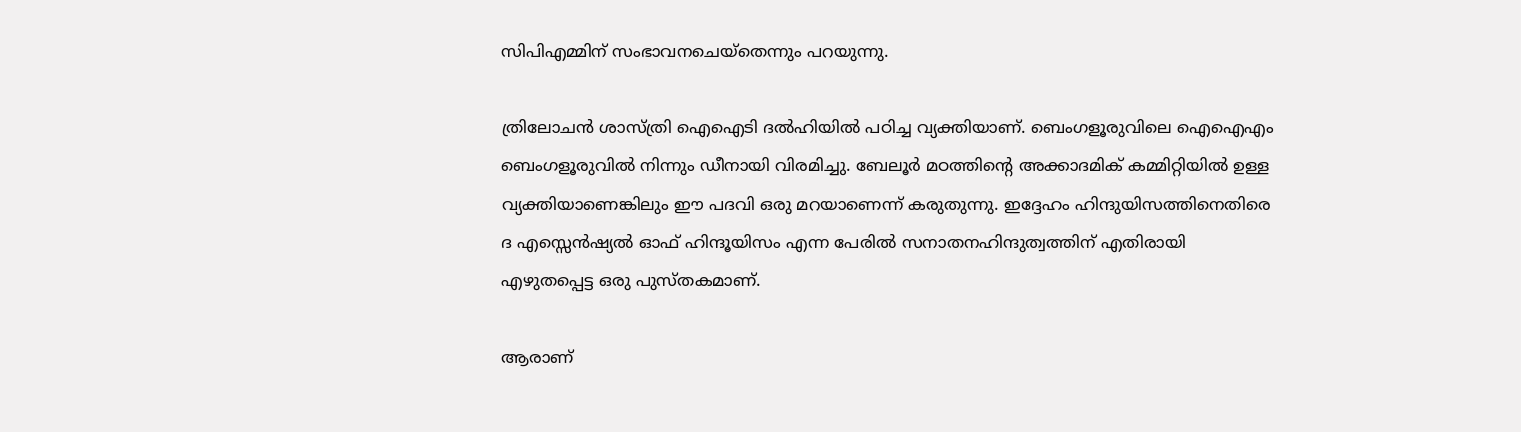സിപിഎമ്മിന് സംഭാവനചെയ്തെന്നും പറയുന്നു.

ത്രിലോചന്‍ ശാസ്ത്രി ഐഐടി ദല്‍ഹിയില്‍ പഠിച്ച വ്യക്തിയാണ്. ബെംഗളൂരുവിലെ ഐഐഎം ബെംഗളൂരുവില്‍ നിന്നും ഡീനായി വിരമിച്ചു. ബേലൂര്‍ മഠത്തിന്റെ അക്കാദമിക് കമ്മിറ്റിയില്‍ ഉള്ള വ്യക്തിയാണെങ്കിലും ഈ പദവി ഒരു മറയാണെന്ന് കരുതുന്നു. ഇദ്ദേഹം ഹിന്ദുയിസത്തിനെതിരെ ദ എസ്സെന്‍ഷ്യല്‍ ഓഫ് ഹിന്ദൂയിസം എന്ന പേരില്‍ സനാതനഹിന്ദുത്വത്തിന് എതിരായി എഴുതപ്പെട്ട ഒരു പുസ്തകമാണ്.

ആരാണ്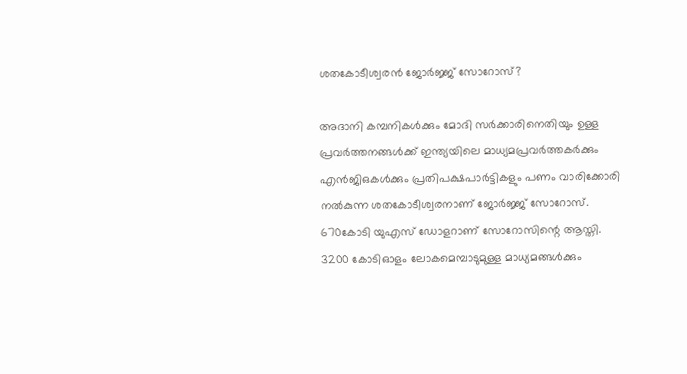ശതകോടീശ്വരന്‍ ജോര്‍ജ്ജ് സോറോസ്?

അദാനി കമ്പനികള്‍ക്കും മോദി സര്‍ക്കാരിനെതിയും ഉള്ള പ്രവര്‍ത്തനങ്ങള്‍ക്ക് ഇന്ത്യയിലെ മാധ്യമപ്രവര്‍ത്തകര്‍ക്കും എന്‍ജിഒകള്‍ക്കും പ്രതിപക്ഷപാര്‍ട്ടികളും പണം വാരിക്കോരി നല്‍കുന്ന ശതകോടീശ്വരനാണ് ജോര്‍ജ്ജ് സോറോസ്. 670കോടി യുഎസ് ഡോളറാണ് സോറോസിന്റെ ആസ്തി. 3200 കോടിഓളം ലോകമെമ്പാടുമുള്ള മാധ്യമങ്ങള്‍ക്കും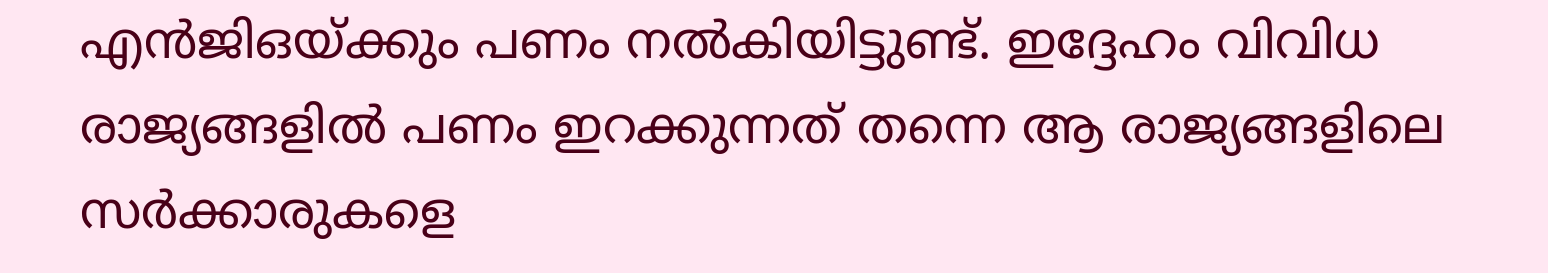എന്‍ജിഒയ്‌ക്കും പണം നല്‍കിയിട്ടുണ്ട്. ഇദ്ദേഹം വിവിധ രാജ്യങ്ങളില്‍ പണം ഇറക്കുന്നത് തന്നെ ആ രാജ്യങ്ങളിലെ സര്‍ക്കാരുകളെ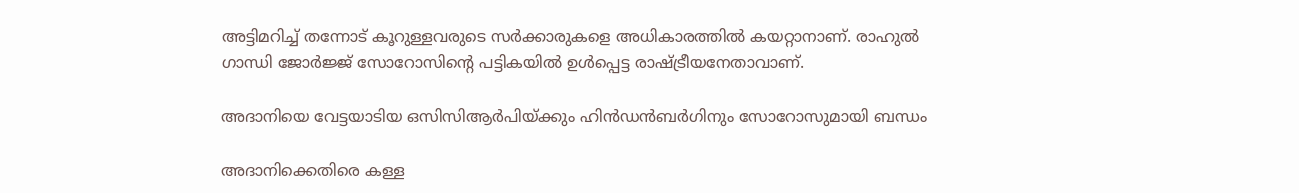അട്ടിമറിച്ച് തന്നോട് കൂറുള്ളവരുടെ സര്‍ക്കാരുകളെ അധികാരത്തില്‍ കയറ്റാനാണ്. രാഹുല്‍ ഗാന്ധി ജോര്‍ജ്ജ് സോറോസിന്റെ പട്ടികയില്‍ ഉള്‍പ്പെട്ട രാഷ്‌ട്രീയനേതാവാണ്.

അദാനിയെ വേട്ടയാടിയ ഒസിസിആര്‍പിയ്‌ക്കും ഹിന്‍ഡന്‍ബര്‍ഗിനും സോറോസുമായി ബന്ധം

അദാനിക്കെതിരെ കള്ള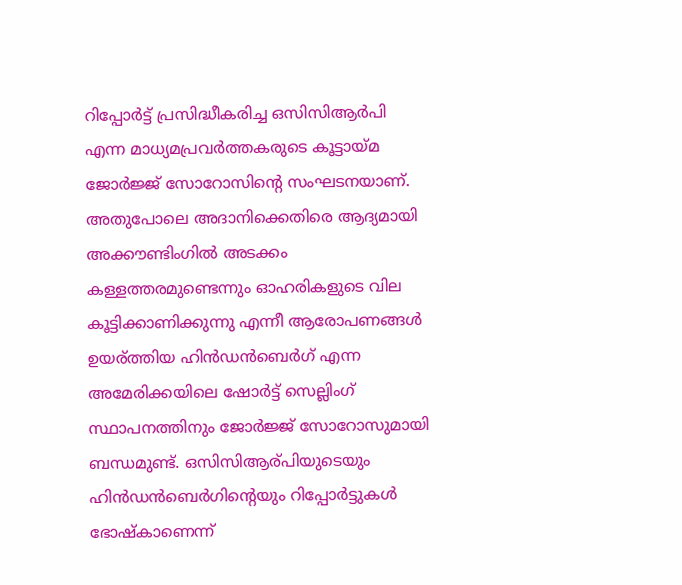റിപ്പോര്‍ട്ട് പ്രസിദ്ധീകരിച്ച ഒസിസിആര്‍പി എന്ന മാധ്യമപ്രവര്‍ത്തകരുടെ കൂട്ടായ്‌മ ജോര്‍ജ്ജ് സോറോസിന്റെ സംഘടനയാണ്. അതുപോലെ അദാനിക്കെതിരെ ആദ്യമായി അക്കൗണ്ടിംഗില്‍ അടക്കം കള്ളത്തരമുണ്ടെന്നും ഓഹരികളുടെ വില കൂട്ടിക്കാണിക്കുന്നു എന്നീ ആരോപണങ്ങള്‍ ഉയര്ത്തിയ ഹിന്‍ഡന്‍ബെര്‍ഗ് എന്ന അമേരിക്കയിലെ ഷോര്‍ട്ട് സെല്ലിംഗ് സ്ഥാപനത്തിനും ജോര്‍ജ്ജ് സോറോസുമായി ബന്ധമുണ്ട്. ഒസിസിആര്പിയുടെയും ഹിന്‍ഡന്‍ബെര്‍ഗിന്റെയും റിപ്പോര്‍ട്ടുകള്‍ ഭോഷ്കാണെന്ന്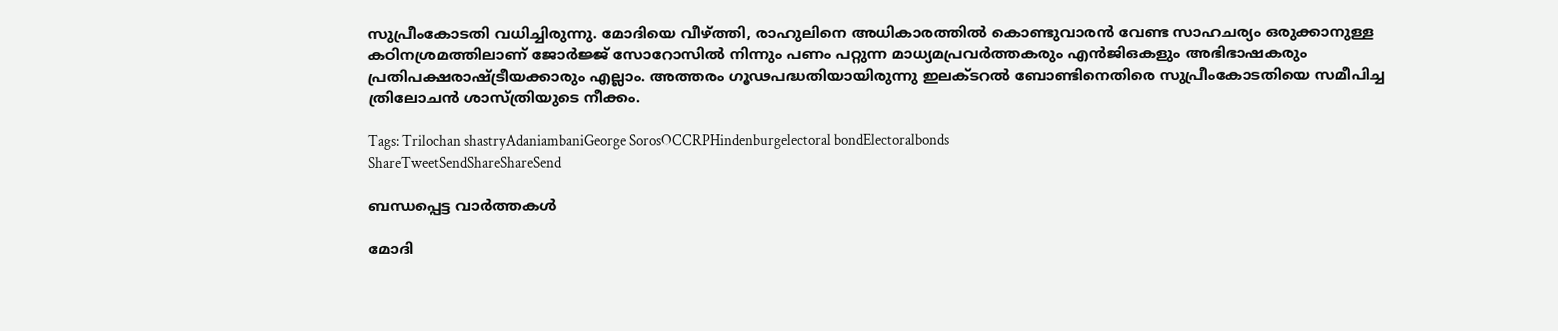സുപ്രീംകോടതി വധിച്ചിരുന്നു. മോദിയെ വീഴ്‌ത്തി, രാഹുലിനെ അധികാരത്തില്‍ കൊണ്ടുവാരന്‍ വേണ്ട സാഹചര്യം ഒരുക്കാനുള്ള കഠിനശ്രമത്തിലാണ് ജോര്‍ജ്ജ് സോറോസില്‍ നിന്നും പണം പറ്റുന്ന മാധ്യമപ്രവര്‍ത്തകരും എന്‍ജിഒകളും അഭിഭാഷകരും പ്രതിപക്ഷരാഷ്‌ട്രീയക്കാരും എല്ലാം. അത്തരം ഗൂഢപദ്ധതിയായിരുന്നു ഇലക്ടറല്‍ ബോണ്ടിനെതിരെ സുപ്രീംകോടതിയെ സമീപിച്ച ത്രിലോചന്‍ ശാസ്ത്രിയുടെ നീക്കം.

Tags: Trilochan shastryAdaniambaniGeorge SorosOCCRPHindenburgelectoral bondElectoralbonds
ShareTweetSendShareShareSend

ബന്ധപ്പെട്ട വാര്‍ത്തകള്‍

മോദി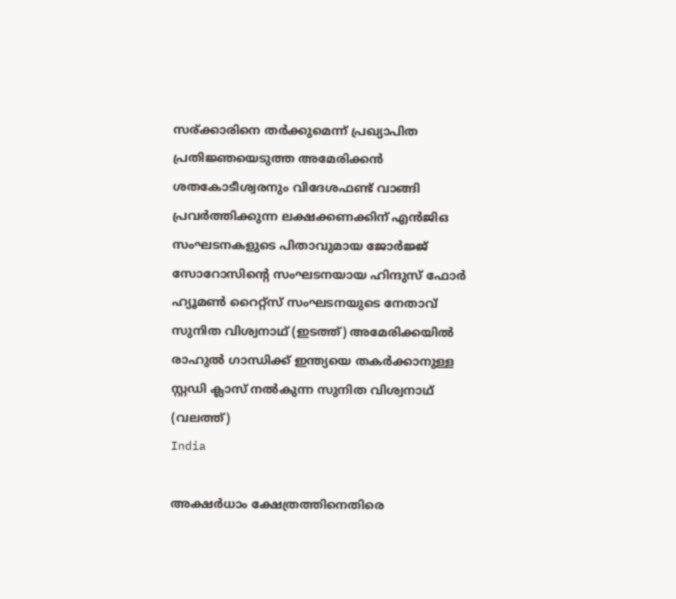സര‍്ക്കാരിനെ തര്‍ക്കുമെന്ന് പ്രഖ്യാപിത പ്രതിജ്ഞയെടുത്ത അമേരിക്കന്‍ ശതകോടീശ്വരനും വിദേശഫണ്ട് വാങ്ങി പ്രവര്‍ത്തിക്കുന്ന ലക്ഷക്കണക്കിന് എന്‍ജിഒ സംഘടനകളുടെ പിതാവുമായ ജോര്‍ജ്ജ് സോറോസിന്‍റെ സംഘടനയായ ഹിന്ദുസ് ഫോര്‍ ഹ്യൂമണ്‍ റൈറ്റ്സ് സംഘടനയുടെ നേതാവ് സുനിത വിശ്വനാഥ് (ഇടത്ത്) അമേരിക്കയില്‍ രാഹുല്‍ ഗാന്ധിക്ക് ഇന്ത്യയെ തകര്‍ക്കാനുള്ള സ്റ്റഡി ക്ലാസ് നല്‍കുന്ന സുനിത വിശ്വനാഥ് (വലത്ത്)
India

അക്ഷര്‍ധാം ക്ഷേത്രത്തിനെതിരെ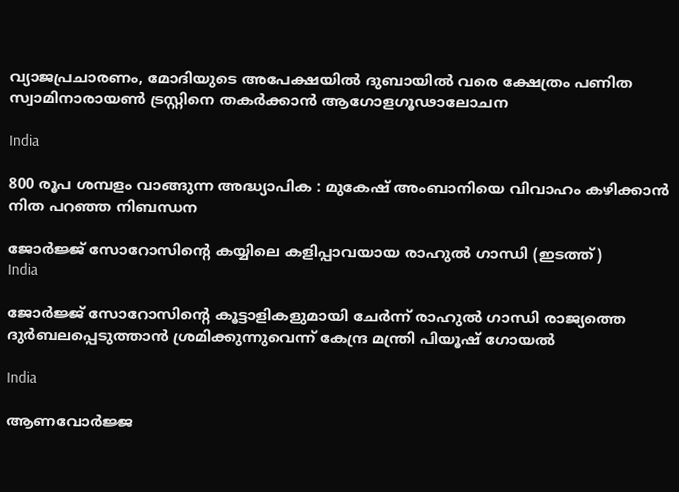വ്യാജപ്രചാരണം, മോദിയുടെ അപേക്ഷയില്‍ ദുബായില്‍ വരെ ക്ഷേത്രം പണിത സ്വാമിനാരായണ്‍ ട്രസ്റ്റിനെ തകര്‍ക്കാന്‍ ആഗോളഗൂഢാലോചന

India

800 രൂപ ശമ്പളം വാങ്ങുന്ന അദ്ധ്യാപിക : മുകേഷ് അംബാനിയെ വിവാഹം കഴിക്കാൻ നിത പറഞ്ഞ നിബന്ധന

ജോര്‍ജ്ജ് സോറോസിന്‍റെ കയ്യിലെ കളിപ്പാവയായ രാഹുല്‍ ഗാന്ധി (ഇടത്ത്)
India

ജോര്‍ജ്ജ് സോറോസിന്റെ കൂട്ടാളികളുമായി ചേര്‍ന്ന് രാഹുല്‍ ഗാന്ധി രാജ്യത്തെ ദുര്‍ബലപ്പെടുത്താന്‍ ശ്രമിക്കുന്നുവെന്ന് കേന്ദ്ര മന്ത്രി പിയൂഷ് ഗോയല്‍

India

ആണവോർജ്ജ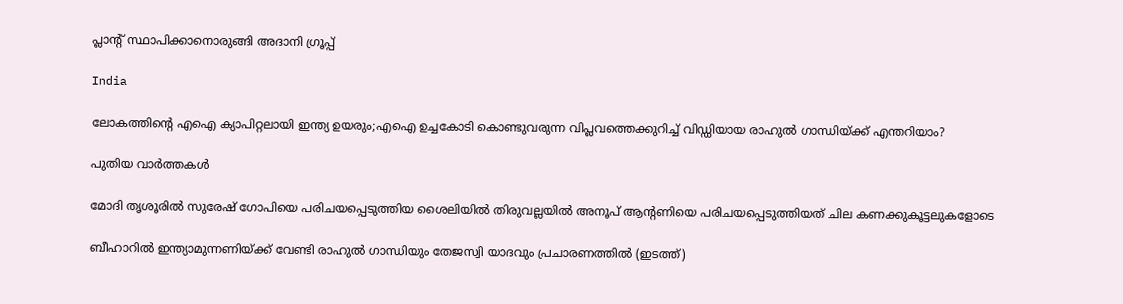പ്ലാന്‍റ് സ്ഥാപിക്കാനൊരുങ്ങി അദാനി ഗ്രൂപ്പ്

India

ലോകത്തിന്റെ എഐ ക്യാപിറ്റലായി ഇന്ത്യ ഉയരും;എഐ ഉച്ചകോടി കൊണ്ടുവരുന്ന വിപ്ലവത്തെക്കുറിച്ച് വിഡ്ഡിയായ രാഹുല്‍ ഗാന്ധിയ്‌ക്ക് എന്തറിയാം?

പുതിയ വാര്‍ത്തകള്‍

മോദി തൃശൂരില്‍ സുരേഷ് ഗോപിയെ പരിചയപ്പെടുത്തിയ ശൈലിയില്‍ തിരുവല്ലയില്‍ അനൂപ് ആന്‍റണിയെ പരിചയപ്പെടുത്തിയത് ചില കണക്കുകൂട്ടലുകളോടെ

ബീഹാറില്‍ ഇന്ത്യാമുന്നണിയ്ക്ക് വേണ്ടി രാഹുല്‍ ഗാന്ധിയും തേജസ്വി യാദവും പ്രചാരണത്തില്‍ (ഇടത്ത്)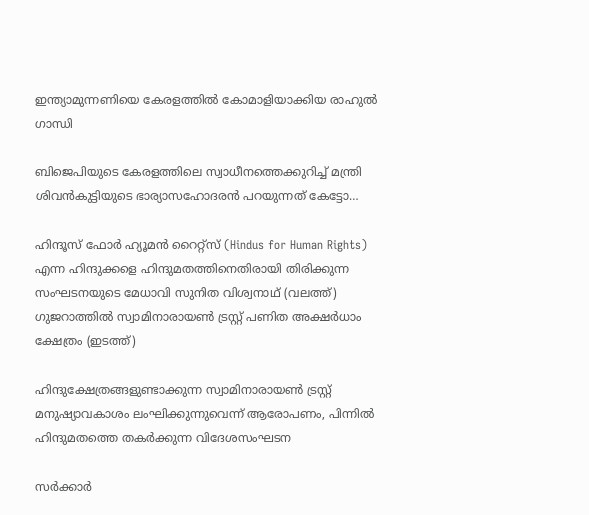ഇന്ത്യാമുന്നണിയെ കേരളത്തില്‍ കോമാളിയാക്കിയ രാഹുല്‍ ഗാന്ധി

ബിജെപിയുടെ കേരളത്തിലെ സ്വാധീനത്തെക്കുറിച്ച് മന്ത്രി ശിവന്‍കുട്ടിയുടെ ഭാര്യാസഹോദരന്‍ പറയുന്നത് കേട്ടോ…

ഹിന്ദൂസ് ഫോര്‍ ഹ്യൂമന്‍ റൈറ്റ്സ് (Hindus for Human Rights) എന്ന ഹിന്ദുക്കളെ ഹിന്ദുമതത്തിനെതിരായി തിരിക്കുന്ന സംഘടനയുടെ മേധാവി സുനിത വിശ്വനാഥ് (വലത്ത്) ഗുജറാത്തില്‍ സ്വാമിനാരായണ്‍ ട്രസ്റ്റ് പണിത അക്ഷര്‍ധാം ക്ഷേത്രം (ഇടത്ത്)

ഹിന്ദുക്ഷേത്രങ്ങളുണ്ടാക്കുന്ന സ്വാമിനാരായണ്‍ ട്രസ്റ്റ് മനുഷ്യാവകാശം ലംഘിക്കുന്നുവെന്ന് ആരോപണം, പിന്നില്‍ ഹിന്ദുമതത്തെ തകര്‍ക്കുന്ന വിദേശസംഘടന

സര്‍ക്കാര്‍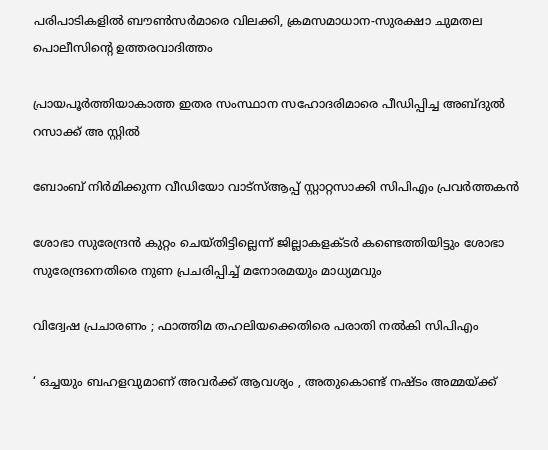പരിപാടികളില്‍ ബൗണ്‍സര്‍മാരെ വിലക്കി, ക്രമസമാധാന-സുരക്ഷാ ചുമതല പൊലീസിന്റെ ഉത്തരവാദിത്തം

പ്രായപൂര്‍ത്തിയാകാത്ത ഇതര സംസ്ഥാന സഹോദരിമാരെ പീഡിപ്പിച്ച അബ്ദുല്‍ റസാക്ക് അ സ്റ്റില്‍

ബോംബ് നിര്‍മിക്കുന്ന വീഡിയോ വാട്‌സ്ആപ്പ് സ്റ്റാറ്റസാക്കി സിപിഎം പ്രവര്‍ത്തകന്‍

ശോഭാ സുരേന്ദ്രന്‍ കുറ്റം ചെയ്തിട്ടില്ലെന്ന് ജില്ലാകളക്ടര്‍ കണ്ടെത്തിയിട്ടും ശോഭാ സുരേന്ദ്രനെതിരെ നുണ പ്രചരിപ്പിച്ച് മനോരമയും മാധ്യമവും

വിദ്വേഷ പ്രചാരണം ; ഫാത്തിമ തഹലിയക്കെതിരെ പരാതി നല്‍കി സിപിഎം

‘ ഒച്ചയും ബഹളവുമാണ് അവർക്ക് ആവശ്യം , അതുകൊണ്ട് നഷ്ടം അമ്മയ്‌ക്ക്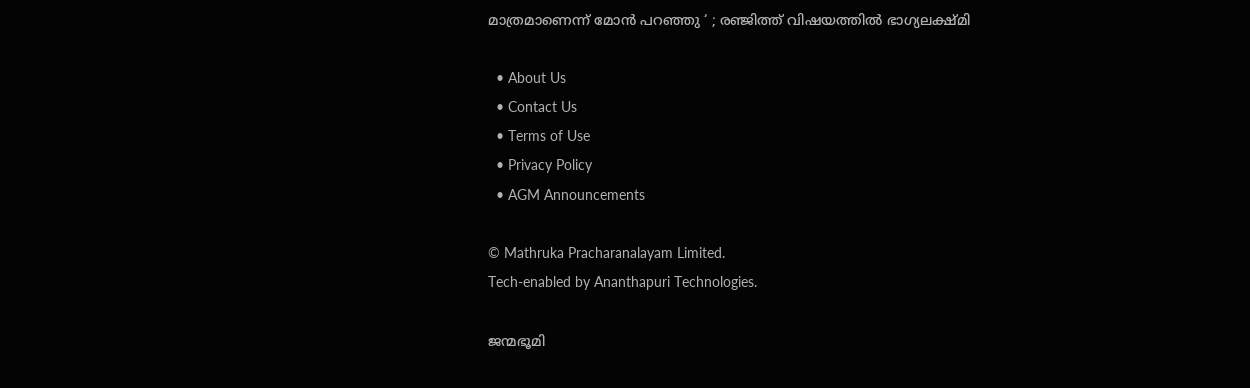മാത്രമാണെന്ന് മോൻ പറഞ്ഞു ‘ ; രഞ്ജിത്ത് വിഷയത്തിൽ ഭാഗ്യലക്ഷ്മി

  • About Us
  • Contact Us
  • Terms of Use
  • Privacy Policy
  • AGM Announcements

© Mathruka Pracharanalayam Limited.
Tech-enabled by Ananthapuri Technologies.

ജന്മഭൂമി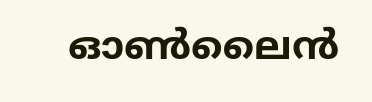ഓണ്‍ലൈന്‍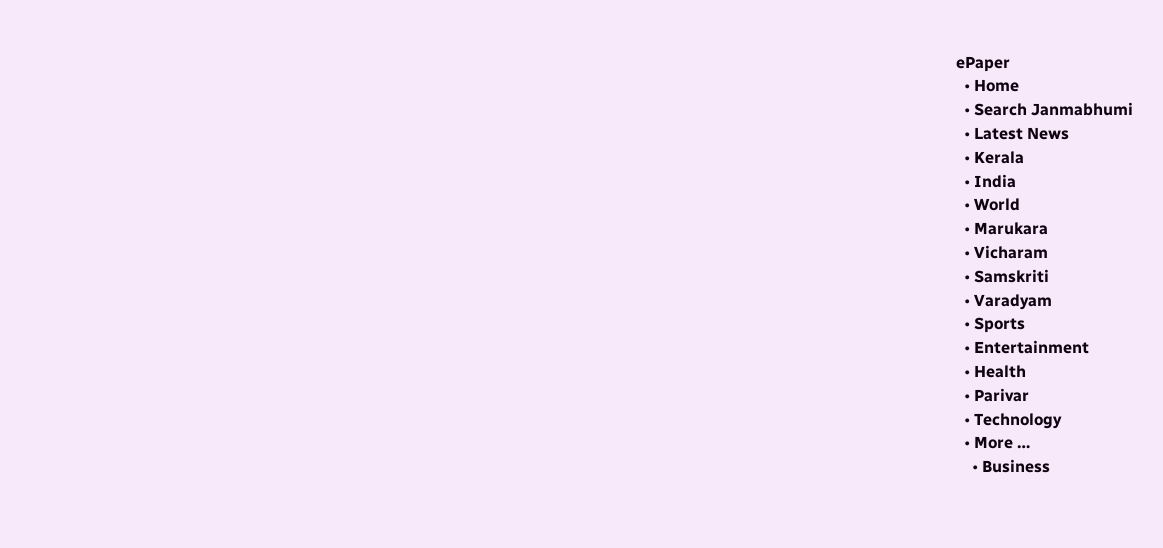ePaper
  • Home
  • Search Janmabhumi
  • Latest News
  • Kerala
  • India
  • World
  • Marukara
  • Vicharam
  • Samskriti
  • Varadyam
  • Sports
  • Entertainment
  • Health
  • Parivar
  • Technology
  • More …
    • Business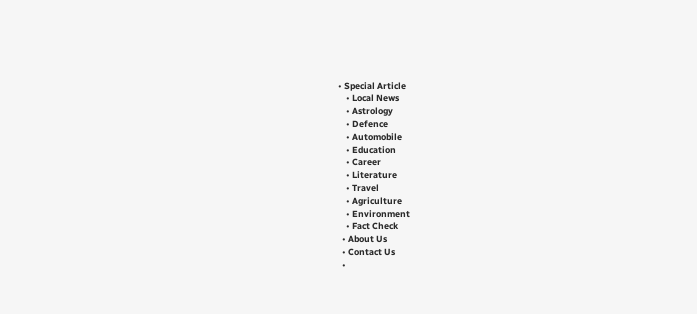• Special Article
    • Local News
    • Astrology
    • Defence
    • Automobile
    • Education
    • Career
    • Literature
    • Travel
    • Agriculture
    • Environment
    • Fact Check
  • About Us
  • Contact Us
  •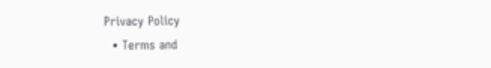Privacy Policy
  • Terms and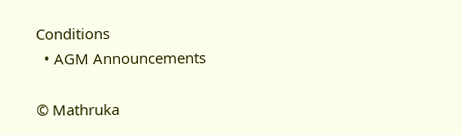Conditions
  • AGM Announcements

© Mathruka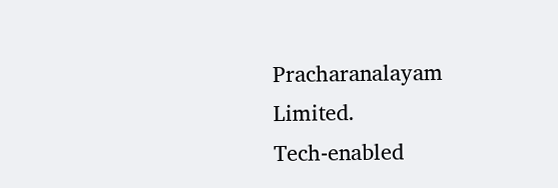Pracharanalayam Limited.
Tech-enabled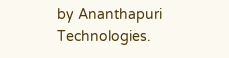by Ananthapuri Technologies.